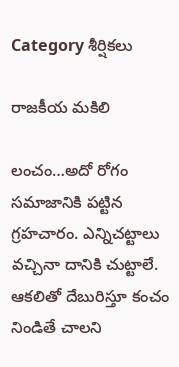Category శీర్షికలు

రాజకీయ మకిలి

లంచం…అదో రోగం సమాజానికి పట్టిన గ్రహచారం. ఎన్నిచట్టాలు వచ్చినా దానికి చుట్టాలే. ఆకలితో దేబురిస్తూ కంచం నిండితే చాలని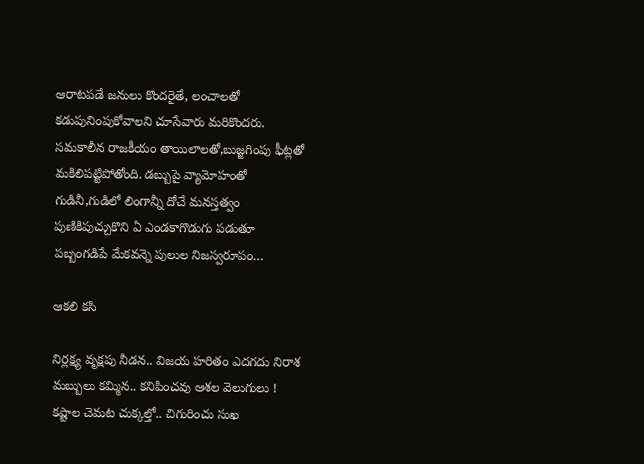ఆరాటపడే జనులు కొందరైతే, లంచాలతో కడుపునింపుకోవాలని చూసేవారు మరికొందరు. సమకాలీన రాజకీయం తాయిలాలతో,బుజ్జగింపు ఫీట్లతో మకిలిపట్టిపోతోంది. డబ్బుపై వ్యామోహంతో గుడినీ,గుడిలో లింగాన్నీ దోచే మనస్తత్వం పుణికిపుచ్చుకొని ఏ ఎండకాగొడుగు పడుతూ పబ్బంగడిపే మేకవన్నె పులుల నిజస్వరూపం…

ఆకలి కసి

నిర్లక్ష్య వృక్షపు నీడన.. విజయ హరితం ఎదగదు నిరాశ మబ్బులు కమ్మిన.. కనిపించవు ఆశల వెలుగులు ! కష్టాల చెమట చుక్కల్తో.. చిగురించు సుఖ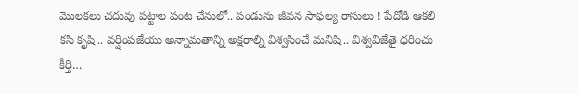మొలకలు చదువు పట్టాల పంట చేనులో.. పండును జీవన సాఫల్య రాసులు ! పేదోడి ఆకలి కసి కృషి.. వర్షింపజేయు అన్నామతాన్ని అక్షరాల్ని విశ్వసించే మనిషి.. విశ్వవిజేతై ధరించు కీర్తి…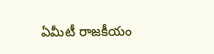ఏమీటీ రాజకీయం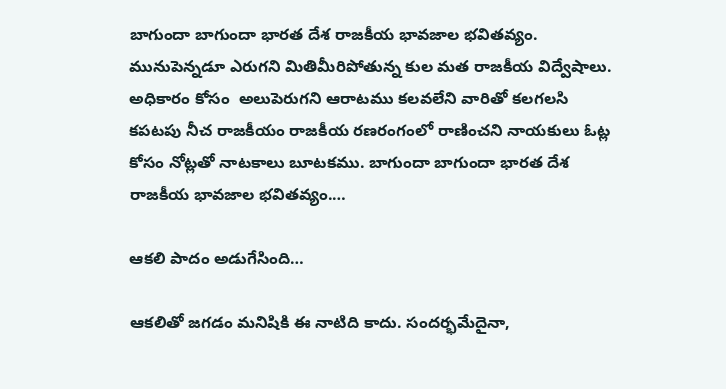బాగుందా బాగుందా భారత దేశ రాజకీయ భావజాల భవితవ్యం. మునుపెన్నడూ ఎరుగని మితిమీరిపోతున్న కుల మత రాజకీయ విద్వేషాలు. అధికారం కోసం  అలుపెరుగని ఆరాటము కలవలేని వారితో కలగలసి కపటపు నీచ రాజకీయం రాజకీయ రణరంగంలో రాణించని నాయకులు ఓట్ల కోసం నోట్లతో నాటకాలు బూటకము. బాగుందా బాగుందా భారత దేశ రాజకీయ భావజాల భవితవ్యం.…

ఆకలి పాదం అడుగేసింది…

ఆకలితో జగడం మనిషికి ఈ నాటిది కాదు. సందర్భమేదైనా,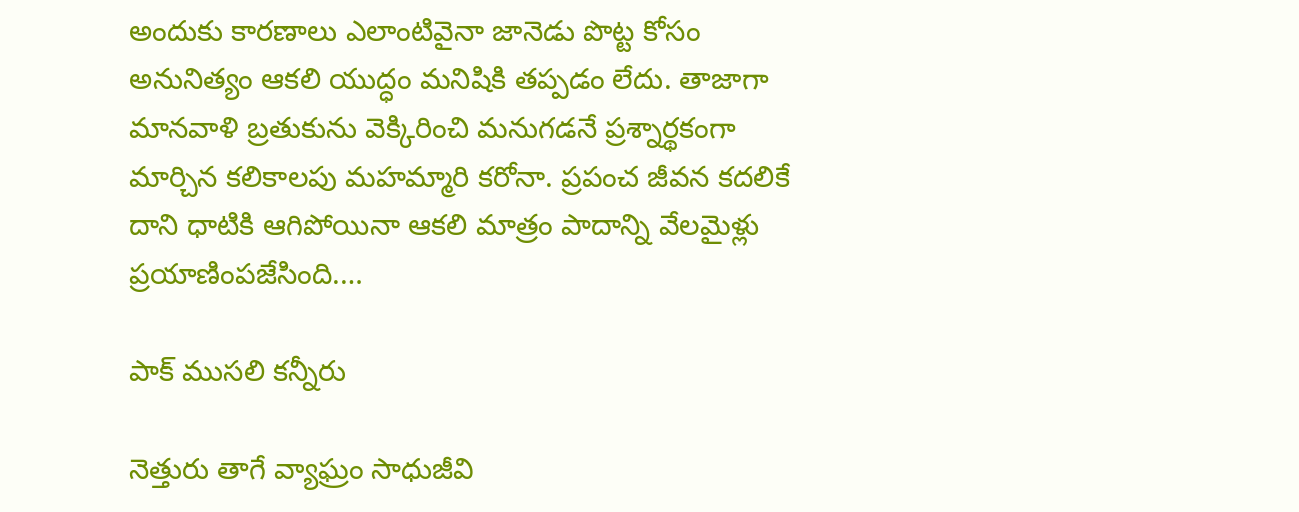అందుకు కారణాలు ఎలాంటివైనా జానెడు పొట్ట కోసం అనునిత్యం ఆకలి యుద్ధం మనిషికి తప్పడం లేదు. తాజాగా మానవాళి బ్రతుకును వెక్కిరించి మనుగడనే ప్రశ్నార్థకంగా మార్చిన కలికాలపు మహమ్మారి కరోనా. ప్రపంచ జీవన కదలికే దాని ధాటికి ఆగిపోయినా ఆకలి మాత్రం పాదాన్ని వేలమైళ్లు ప్రయాణింపజేసింది.…

పాక్‌ ‌ముసలి కన్నీరు

నెత్తురు తాగే వ్యాఘ్రం సాధుజీవి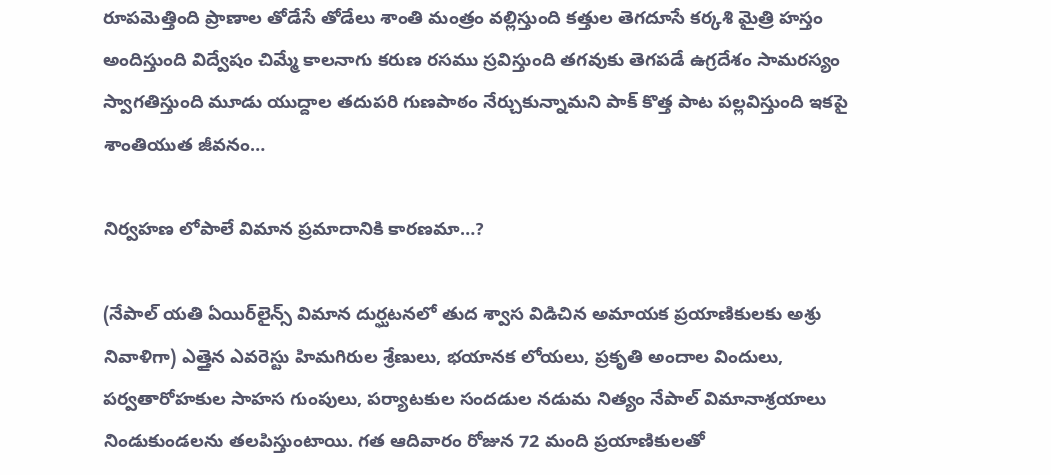రూపమెత్తింది ప్రాణాల తోడేసే తోడేలు శాంతి మంత్రం వల్లిస్తుంది కత్తుల తెగదూసే కర్కశి మైత్రి హస్తం అందిస్తుంది విద్వేషం చిమ్మే కాలనాగు కరుణ రసము స్రవిస్తుంది తగవుకు తెగపడే ఉగ్రదేశం సామరస్యం స్వాగతిస్తుంది మూడు యుద్దాల తదుపరి గుణపాఠం నేర్చుకున్నామని పాక్‌ ‌కొత్త పాట పల్లవిస్తుంది ఇకపై శాంతియుత జీవనం…

నిర్వహణ లోపాలే విమాన ప్రమాదానికి కారణమా…?

(నేపాల్‌ ‌యతి ఏయిర్‌లైన్స్ ‌విమాన దుర్ఘటనలో తుద శ్వాస విడిచిన అమాయక ప్రయాణికులకు అశ్రు నివాళిగా) ఎత్తైన ఎవరెస్టు హిమగిరుల శ్రేణులు, భయానక లోయలు, ప్రకృతి అందాల విందులు, పర్వతారోహకుల సాహస గుంపులు, పర్యాటకుల సందడుల నడుమ నిత్యం నేపాల్‌ ‌విమానాశ్రయాలు నిండుకుండలను తలపిస్తుంటాయి. గత ఆదివారం రోజున 72 మంది ప్రయాణికులతో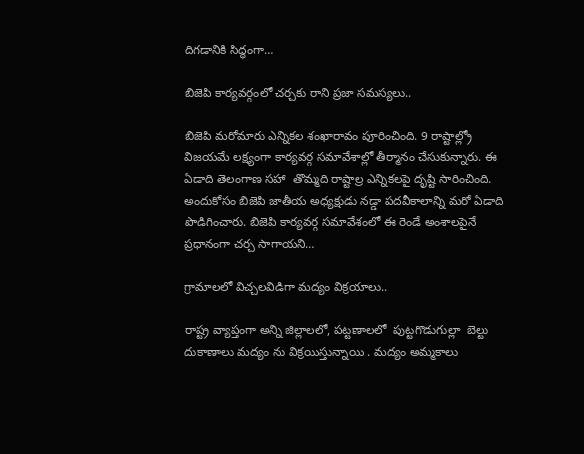దిగడానికి సిద్ధంగా…

బిజెపి కార్యవర్గంలో చర్చకు రాని ప్రజా సమస్యలు..

బిజెపి మరోమారు ఎన్నికల శంఖారావం పూరించింది. 9 రాష్టాల్ల్రో విజయమే లక్ష్యంగా కార్యవర్గ సమావేశాల్లో తీర్మానం చేసుకున్నారు. ఈ ఏడాది తెలంగాణ సహా  తొమ్మది రాష్టాల్ర ఎన్నికలపై దృష్టి సారించింది. అందుకోసం బిజెపి జాతీయ అధ్యక్షుడు నడ్డా పదవీకాలాన్ని మరో ఏడాది పొడిగించారు. బిజెపి కార్యవర్గ సమావేశంలో ఈ రెండే అంశాలపైనే  ప్రధానంగా చర్చ సాగాయని…

గ్రామాలలో విచ్చలవిడిగా మద్యం విక్రయాలు..

రాష్ట్ర వ్యాప్తంగా అన్ని జిల్లాలలో, పట్టణాలలో  పుట్టగొడుగుల్లా  బెల్టు దుకాణాలు మద్యం ను విక్రయిస్తున్నాయి . మద్యం అమ్మకాలు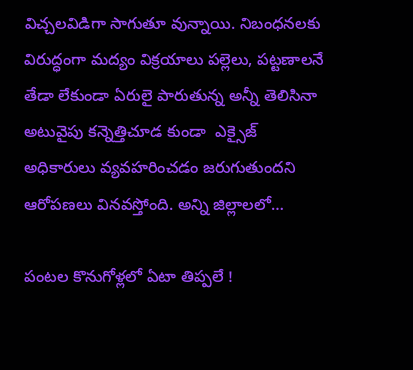విచ్చలవిడిగా సాగుతూ వున్నాయి. నిబంధనలకు విరుద్ధంగా మద్యం విక్రయాలు పల్లెలు, పట్టణాలనే తేడా లేకుండా ఏరులై పారుతున్న అన్నీ తెలిసినా అటువైపు కన్నెత్తిచూడ కుండా  ఎక్సైజ్‌ అధికారులు వ్యవహరించడం జరుగుతుందని ఆరోపణలు వినవస్తోంది. అన్ని జిల్లాలలో…

పంటల కొనుగోళ్లలో ఏటా తిప్పలే !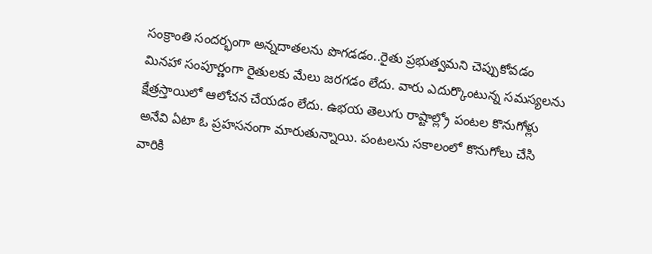సంక్రాంతి సందర్భంగా అన్నదాతలను పొగడడం..రైతు ప్రభుత్వమని చెప్పుకోవడం మినహా సంపూర్ణంగా రైతులకు మేలు జరగడం లేదు. వారు ఎదుర్కొంటున్న సమస్యలను క్షేత్రస్తాయిలో ఆలోచన చేయడం లేదు. ఉభయ తెలుగు రాష్టాల్ల్రో పంటల కొనుగోళ్లు అనేవి ఏటా ఓ ప్రహసనంగా మారుతున్నాయి. పంటలను సకాలంలో కొనుగోలు చేసి వారికి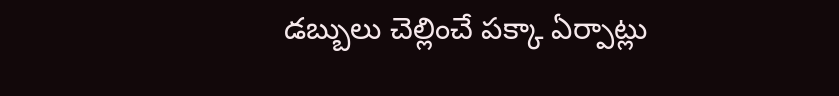డబ్బులు చెల్లించే పక్కా ఏర్పాట్లు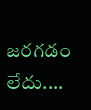జరగడం లేదు.…